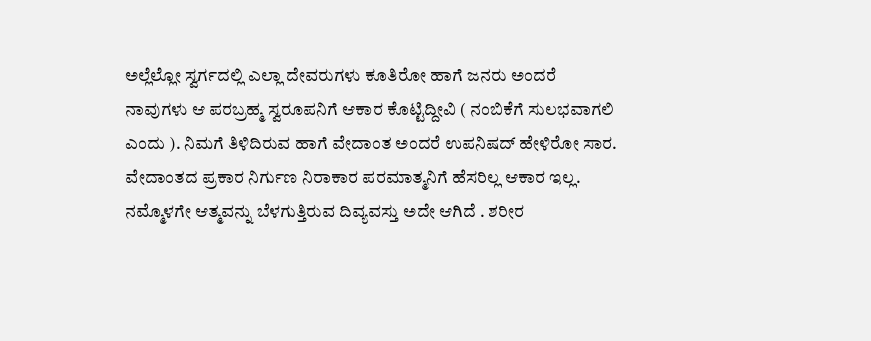ಅಲ್ಲೆಲ್ಲೋ ಸ್ವರ್ಗದಲ್ಲಿ ಎಲ್ಲಾ ದೇವರುಗಳು ಕೂತಿರೋ ಹಾಗೆ ಜನರು ಅಂದರೆ ನಾವುಗಳು ಆ ಪರಬ್ರಹ್ಮ ಸ್ವರೂಪನಿಗೆ ಆಕಾರ ಕೊಟ್ಟಿದ್ದೀವಿ ( ನಂಬಿಕೆಗೆ ಸುಲಭವಾಗಲಿ ಎಂದು ). ನಿಮಗೆ ತಿಳಿದಿರುವ ಹಾಗೆ ವೇದಾಂತ ಅಂದರೆ ಉಪನಿಷದ್ ಹೇಳಿರೋ ಸಾರ. ವೇದಾಂತದ ಪ್ರಕಾರ ನಿರ್ಗುಣ ನಿರಾಕಾರ ಪರಮಾತ್ಮನಿಗೆ ಹೆಸರಿಲ್ಲ ಆಕಾರ ಇಲ್ಲ. ನಮ್ಮೊಳಗೇ ಆತ್ಮವನ್ನು ಬೆಳಗುತ್ತಿರುವ ದಿವ್ಯವಸ್ತು ಅದೇ ಆಗಿದೆ . ಶರೀರ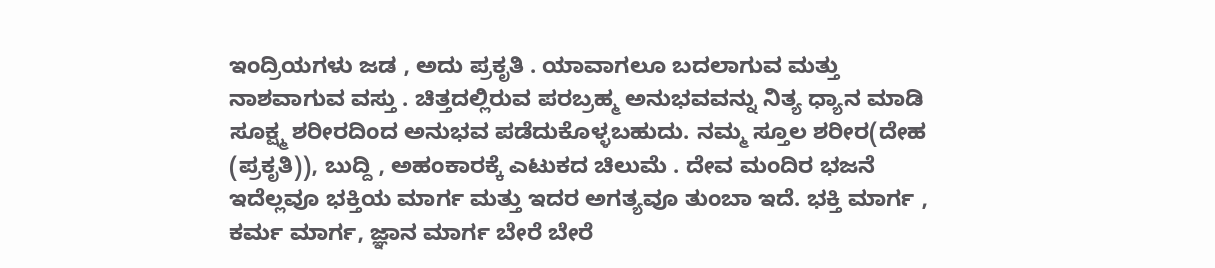ಇಂದ್ರಿಯಗಳು ಜಡ , ಅದು ಪ್ರಕೃತಿ . ಯಾವಾಗಲೂ ಬದಲಾಗುವ ಮತ್ತು ನಾಶವಾಗುವ ವಸ್ತು . ಚಿತ್ತದಲ್ಲಿರುವ ಪರಬ್ರಹ್ಮ ಅನುಭವವನ್ನು ನಿತ್ಯ ಧ್ಯಾನ ಮಾಡಿ ಸೂಕ್ಷ್ಮ ಶರೀರದಿಂದ ಅನುಭವ ಪಡೆದುಕೊಳ್ಳಬಹುದು. ನಮ್ಮ ಸ್ತೂಲ ಶರೀರ(ದೇಹ (ಪ್ರಕೃತಿ)), ಬುದ್ದಿ , ಅಹಂಕಾರಕ್ಕೆ ಎಟುಕದ ಚಿಲುಮೆ . ದೇವ ಮಂದಿರ ಭಜನೆ ಇದೆಲ್ಲವೂ ಭಕ್ತಿಯ ಮಾರ್ಗ ಮತ್ತು ಇದರ ಅಗತ್ಯವೂ ತುಂಬಾ ಇದೆ. ಭಕ್ತಿ ಮಾರ್ಗ , ಕರ್ಮ ಮಾರ್ಗ, ಜ್ಞಾನ ಮಾರ್ಗ ಬೇರೆ ಬೇರೆ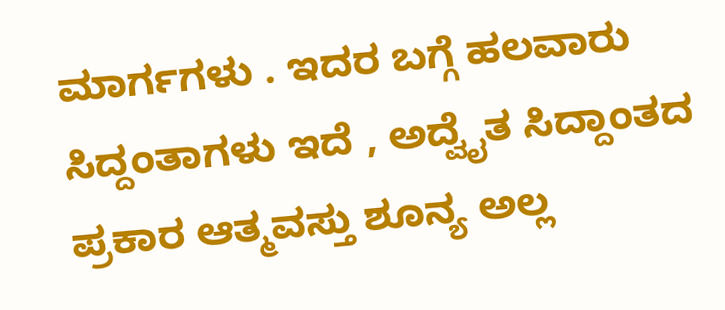ಮಾರ್ಗಗಳು . ಇದರ ಬಗ್ಗೆ ಹಲವಾರು ಸಿದ್ದಂತಾಗಳು ಇದೆ , ಅದ್ವೈತ ಸಿದ್ದಾಂತದ ಪ್ರಕಾರ ಆತ್ಮವಸ್ತು ಶೂನ್ಯ ಅಲ್ಲ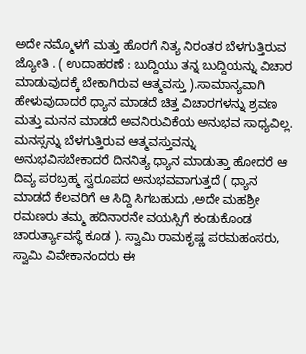ಅದೇ ನಮ್ಮೊಳಗೆ ಮತ್ತು ಹೊರಗೆ ನಿತ್ಯ ನಿರಂತರ ಬೆಳಗುತ್ತಿರುವ ಜ್ಯೋತಿ . ( ಉದಾಹರಣೆ : ಬುದ್ದಿಯು ತನ್ನ ಬುದ್ದಿಯನ್ನು ವಿಚಾರ ಮಾಡುವುದಕ್ಕೆ ಬೇಕಾಗಿರುವ ಆತ್ಮವಸ್ತು ).ಸಾಮಾನ್ಯವಾಗಿ ಹೇಳುವುದಾದರೆ ಧ್ಯಾನ ಮಾಡದೆ ಚಿತ್ತ ವಿಚಾರಗಳನ್ನು ಶ್ರವಣ ಮತ್ತು ಮನನ ಮಾಡದೆ ಅವನಿರುವಿಕೆಯ ಅನುಭವ ಸಾಧ್ಯವಿಲ್ಲ. ಮನಸ್ಸನ್ನು ಬೆಳಗುತ್ತಿರುವ ಆತ್ಮವಸ್ತುವನ್ನು ಅನುಭವಿಸಬೇಕಾದರೆ ದಿನನಿತ್ಯ ಧ್ಯಾನ ಮಾಡುತ್ತಾ ಹೋದರೆ ಆ ದಿವ್ಯ ಪರಬ್ರಹ್ಮ ಸ್ವರೂಪದ ಅನುಭವವಾಗುತ್ತದೆ ( ಧ್ಯಾನ ಮಾಡದೆ ಕೆಲವರಿಗೆ ಆ ಸಿದ್ದಿ ಸಿಗಬಹುದು ,ಅದೇ ಮಹಶ್ರೀ ರಮಣರು ತಮ್ಮ ಹದಿನಾರನೇ ವಯಸ್ಸಿಗೆ ಕಂಡುಕೊಂಡ ಚಾರುರ್ತ್ಯಾವಸ್ಥೆ ಕೂಡ ). ಸ್ವಾಮಿ ರಾಮಕೃಷ್ಣ ಪರಮಹಂಸರು, ಸ್ವಾಮಿ ವಿವೇಕಾನಂದರು ಈ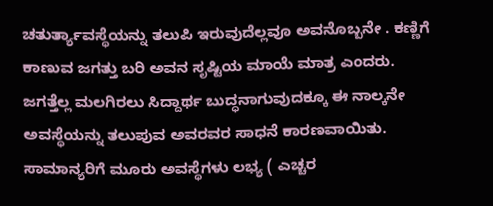ಚತುರ್ತ್ಯಾವಸ್ಥೆಯನ್ನು ತಲುಪಿ ಇರುವುದೆಲ್ಲವೂ ಅವನೊಬ್ಬನೇ . ಕಣ್ಣಿಗೆ ಕಾಣುವ ಜಗತ್ತು ಬರಿ ಅವನ ಸೃಷ್ಟಿಯ ಮಾಯೆ ಮಾತ್ರ ಎಂದರು. ಜಗತ್ತೆಲ್ಲ ಮಲಗಿರಲು ಸಿದ್ದಾರ್ಥ ಬುದ್ಧನಾಗುವುದಕ್ಕೂ ಈ ನಾಲ್ಕನೇ ಅವಸ್ಥೆಯನ್ನು ತಲುಪುವ ಅವರವರ ಸಾಧನೆ ಕಾರಣವಾಯಿತು. ಸಾಮಾನ್ಯರಿಗೆ ಮೂರು ಅವಸ್ಥೆಗಳು ಲಭ್ಯ ( ಎಚ್ಚರ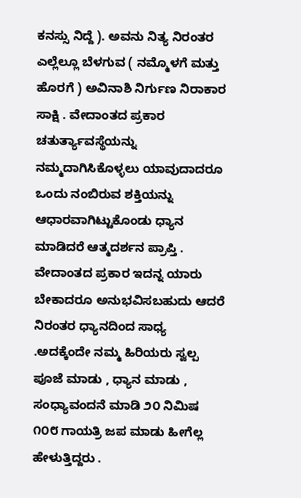ಕನಸ್ಸು ನಿದ್ದೆ ). ಅವನು ನಿತ್ಯ ನಿರಂತರ ಎಲ್ಲೆಲ್ಲೂ ಬೆಳಗುವ ( ನಮ್ಮೊಳಗೆ ಮತ್ತು ಹೊರಗೆ ) ಅವಿನಾಶಿ ನಿರ್ಗುಣ ನಿರಾಕಾರ ಸಾಕ್ಷಿ . ವೇದಾಂತದ ಪ್ರಕಾರ ಚತುರ್ತ್ಯಾವಸ್ಥೆಯನ್ನು ನಮ್ಮದಾಗಿಸಿಕೊಳ್ಳಲು ಯಾವುದಾದರೂ ಒಂದು ನಂಬಿರುವ ಶಕ್ತಿಯನ್ನು ಆಧಾರವಾಗಿಟ್ಟುಕೊಂಡು ಧ್ಯಾನ ಮಾಡಿದರೆ ಆತ್ಮದರ್ಶನ ಪ್ರಾಪ್ತಿ . ವೇದಾಂತದ ಪ್ರಕಾರ ಇದನ್ನ ಯಾರು ಬೇಕಾದರೂ ಅನುಭವಿಸಬಹುದು ಆದರೆ ನಿರಂತರ ಧ್ಯಾನದಿಂದ ಸಾಧ್ಯ .ಅದಕ್ಕೆಂದೇ ನಮ್ಮ ಹಿರಿಯರು ಸ್ವಲ್ಪ ಪೂಜೆ ಮಾಡು , ಧ್ಯಾನ ಮಾಡು , ಸಂಧ್ಯಾವಂದನೆ ಮಾಡಿ ೨೦ ನಿಮಿಷ ೧೦೮ ಗಾಯತ್ರಿ ಜಪ ಮಾಡು ಹೀಗೆಲ್ಲ ಹೇಳುತ್ತಿದ್ದರು .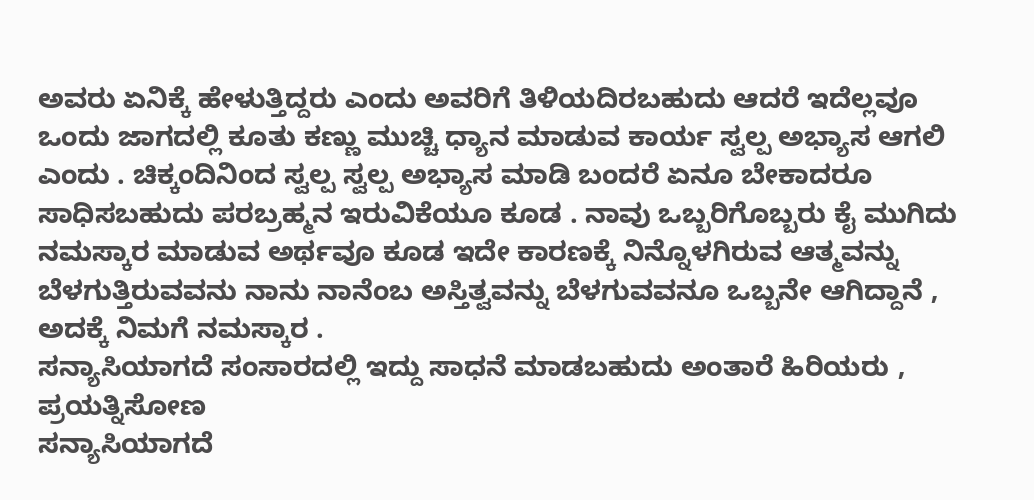ಅವರು ಏನಿಕ್ಕೆ ಹೇಳುತ್ತಿದ್ದರು ಎಂದು ಅವರಿಗೆ ತಿಳಿಯದಿರಬಹುದು ಆದರೆ ಇದೆಲ್ಲವೂ ಒಂದು ಜಾಗದಲ್ಲಿ ಕೂತು ಕಣ್ಣು ಮುಚ್ಚಿ ಧ್ಯಾನ ಮಾಡುವ ಕಾರ್ಯ ಸ್ವಲ್ಪ ಅಭ್ಯಾಸ ಆಗಲಿ ಎಂದು . ಚಿಕ್ಕಂದಿನಿಂದ ಸ್ವಲ್ಪ ಸ್ವಲ್ಪ ಅಭ್ಯಾಸ ಮಾಡಿ ಬಂದರೆ ಏನೂ ಬೇಕಾದರೂ ಸಾಧಿಸಬಹುದು ಪರಬ್ರಹ್ಮನ ಇರುವಿಕೆಯೂ ಕೂಡ . ನಾವು ಒಬ್ಬರಿಗೊಬ್ಬರು ಕೈ ಮುಗಿದು ನಮಸ್ಕಾರ ಮಾಡುವ ಅರ್ಥವೂ ಕೂಡ ಇದೇ ಕಾರಣಕ್ಕೆ ನಿನ್ನೊಳಗಿರುವ ಆತ್ಮವನ್ನು ಬೆಳಗುತ್ತಿರುವವನು ನಾನು ನಾನೆಂಬ ಅಸ್ತಿತ್ವವನ್ನು ಬೆಳಗುವವನೂ ಒಬ್ಬನೇ ಆಗಿದ್ದಾನೆ , ಅದಕ್ಕೆ ನಿಮಗೆ ನಮಸ್ಕಾರ .
ಸನ್ಯಾಸಿಯಾಗದೆ ಸಂಸಾರದಲ್ಲಿ ಇದ್ದು ಸಾಧನೆ ಮಾಡಬಹುದು ಅಂತಾರೆ ಹಿರಿಯರು , ಪ್ರಯತ್ನಿಸೋಣ
ಸನ್ಯಾಸಿಯಾಗದೆ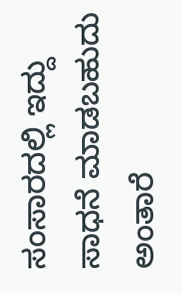ಸಂಸಾರದಲ್ಲಿ ಇದ್ದು ಸಾಧನೆ ಮಾಡಬಹುದು ಅಂತಾರೆ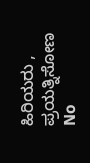ಹಿರಿಯರು , ಪ್ರಯತ್ನಿಸೋಣ
No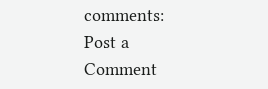comments:
Post a Comment